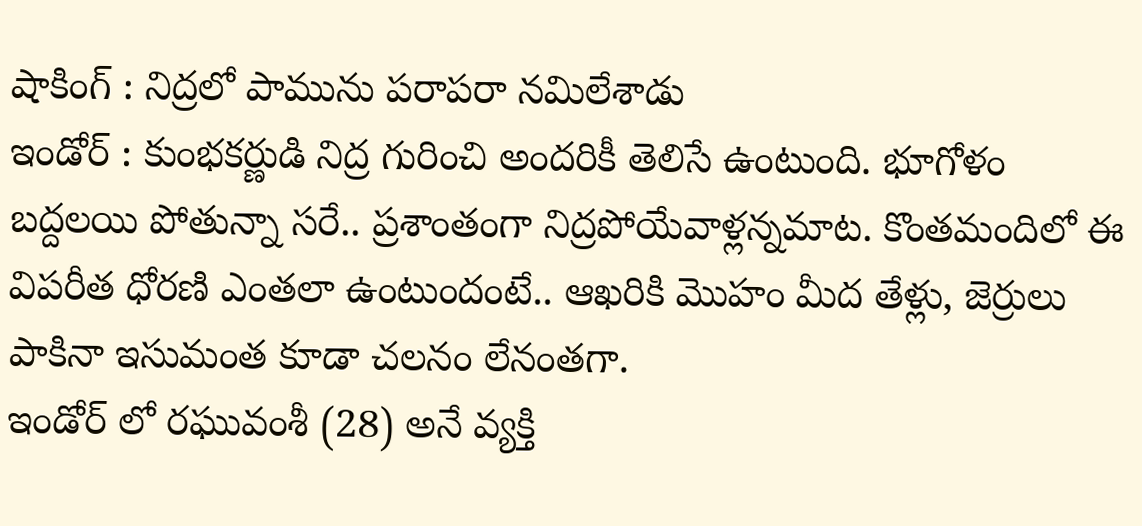షాకింగ్ : నిద్రలో పామును పరాపరా నమిలేశాడు
ఇండోర్ : కుంభకర్ణుడి నిద్ర గురించి అందరికీ తెలిసే ఉంటుంది. భూగోళం బద్దలయి పోతున్నా సరే.. ప్రశాంతంగా నిద్రపోయేవాళ్లన్నమాట. కొంతమందిలో ఈ విపరీత ధోరణి ఎంతలా ఉంటుందంటే.. ఆఖరికి మొహం మీద తేళ్లు, జెర్రులు పాకినా ఇసుమంత కూడా చలనం లేనంతగా.
ఇండోర్ లో రఘువంశీ (28) అనే వ్యక్తి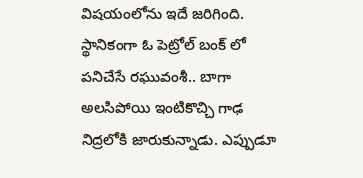విషయంలోను ఇదే జరిగింది. స్థానికంగా ఓ పెట్రోల్ బంక్ లో పనిచేసే రఘువంశీ.. బాగా అలసిపోయి ఇంటికొచ్చి గాఢ నిద్రలోకి జారుకున్నాడు. ఎప్పుడూ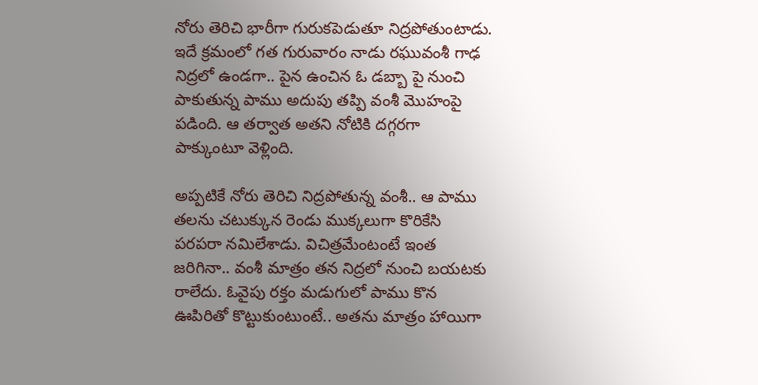నోరు తెరిచి భారీగా గురుకపెడుతూ నిద్రపోతుంటాడు. ఇదే క్రమంలో గత గురువారం నాడు రఘువంశీ గాఢ నిద్రలో ఉండగా.. పైన ఉంచిన ఓ డబ్బా పై నుంచి పాకుతున్న పాము అదుపు తప్పి వంశీ మొహంపై పడింది. ఆ తర్వాత అతని నోటికి దగ్గరగా పాక్కుంటూ వెళ్లింది.

అప్పటికే నోరు తెరిచి నిద్రపోతున్న వంశీ.. ఆ పాము తలను చటుక్కున రెండు ముక్కలుగా కొరికేసి పరపరా నమిలేశాడు. విచిత్రమేంటంటే ఇంత జరిగినా.. వంశీ మాత్రం తన నిద్రలో నుంచి బయటకు రాలేదు. ఓవైపు రక్తం మడుగులో పాము కొన ఊపిరితో కొట్టుకుంటుంటే.. అతను మాత్రం హాయిగా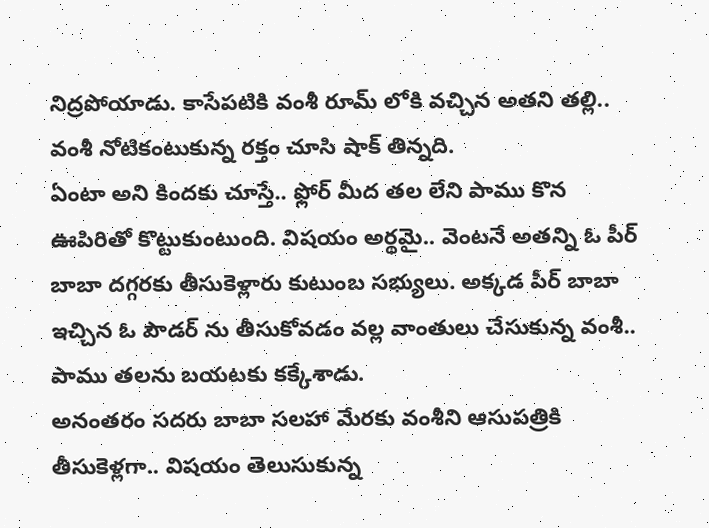నిద్రపోయాడు. కాసేపటికి వంశీ రూమ్ లోకి వచ్చిన అతని తల్లి.. వంశీ నోటికంటుకున్న రక్తం చూసి షాక్ తిన్నది.
ఏంటా అని కిందకు చూస్తే.. ఫ్లోర్ మీద తల లేని పాము కొన ఊపిరితో కొట్టుకుంటుంది. విషయం అర్థమై.. వెంటనే అతన్ని ఓ పీర్ బాబా దగ్గరకు తీసుకెళ్లారు కుటుంబ సభ్యులు. అక్కడ పీర్ బాబా ఇచ్చిన ఓ పౌడర్ ను తీసుకోవడం వల్ల వాంతులు చేసుకున్న వంశీ.. పాము తలను బయటకు కక్కేశాడు.
అనంతరం సదరు బాబా సలహా మేరకు వంశీని ఆసుపత్రికి తీసుకెళ్లగా.. విషయం తెలుసుకున్న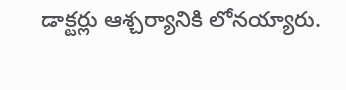డాక్టర్లు ఆశ్చర్యానికి లోనయ్యారు.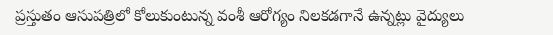ప్రస్తుతం ఆసుపత్రిలో కోలుకుంటున్న వంశీ ఆరోగ్యం నిలకడగానే ఉన్నట్లు వైద్యులు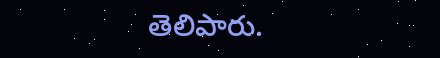తెలిపారు.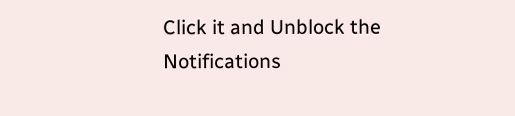Click it and Unblock the Notifications